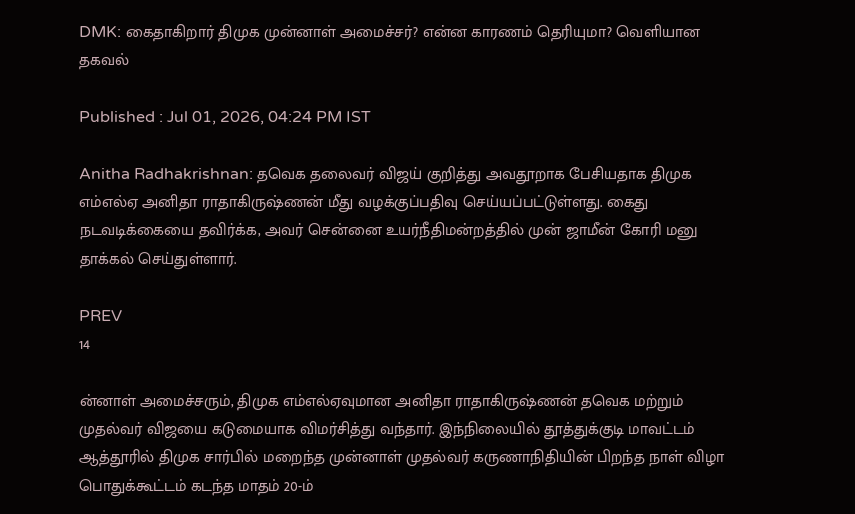DMK: கைதாகிறார் திமுக முன்னாள் அமைச்சர்? என்ன காரணம் தெரியுமா? வெளியான தகவல்

Published : Jul 01, 2026, 04:24 PM IST

Anitha Radhakrishnan: தவெக தலைவர் விஜய் குறித்து அவதூறாக பேசியதாக திமுக எம்எல்ஏ அனிதா ராதாகிருஷ்ணன் மீது வழக்குப்பதிவு செய்யப்பட்டுள்ளது. கைது நடவடிக்கையை தவிர்க்க, அவர் சென்னை உயர்நீதிமன்றத்தில் முன் ஜாமீன் கோரி மனு தாக்கல் செய்துள்ளார்.

PREV
14

ன்னாள் அமைச்சரும், திமுக எம்எல்ஏவுமான அனிதா ராதாகிருஷ்ணன் தவெக மற்றும் முதல்வர் விஜயை கடுமையாக விமர்சித்து வந்தார். இந்நிலையில் தூத்துக்குடி மாவட்டம் ஆத்தூரில் திமுக சார்பில் மறைந்த முன்னாள் முதல்வர் கருணாநிதியின் பிறந்த நாள் விழா பொதுக்கூட்டம் கடந்த மாதம் 20-ம்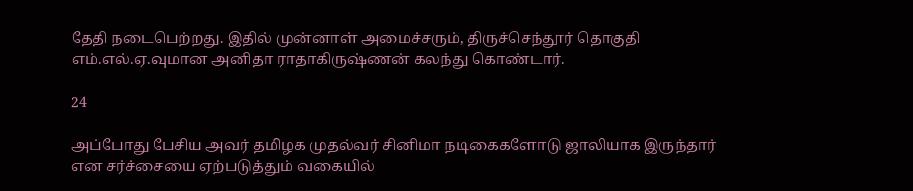தேதி நடைபெற்றது. இதில் முன்னாள் அமைச்சரும், திருச்செந்தூர் தொகுதி எம்.எல்.ஏ.வுமான அனிதா ராதாகிருஷ்ணன் கலந்து கொண்டார்.

24

அப்போது பேசிய அவர் தமிழக முதல்வர் சினிமா நடிகைகளோடு ஜாலியாக இருந்தார் என சர்ச்சையை ஏற்படுத்தும் வகையில்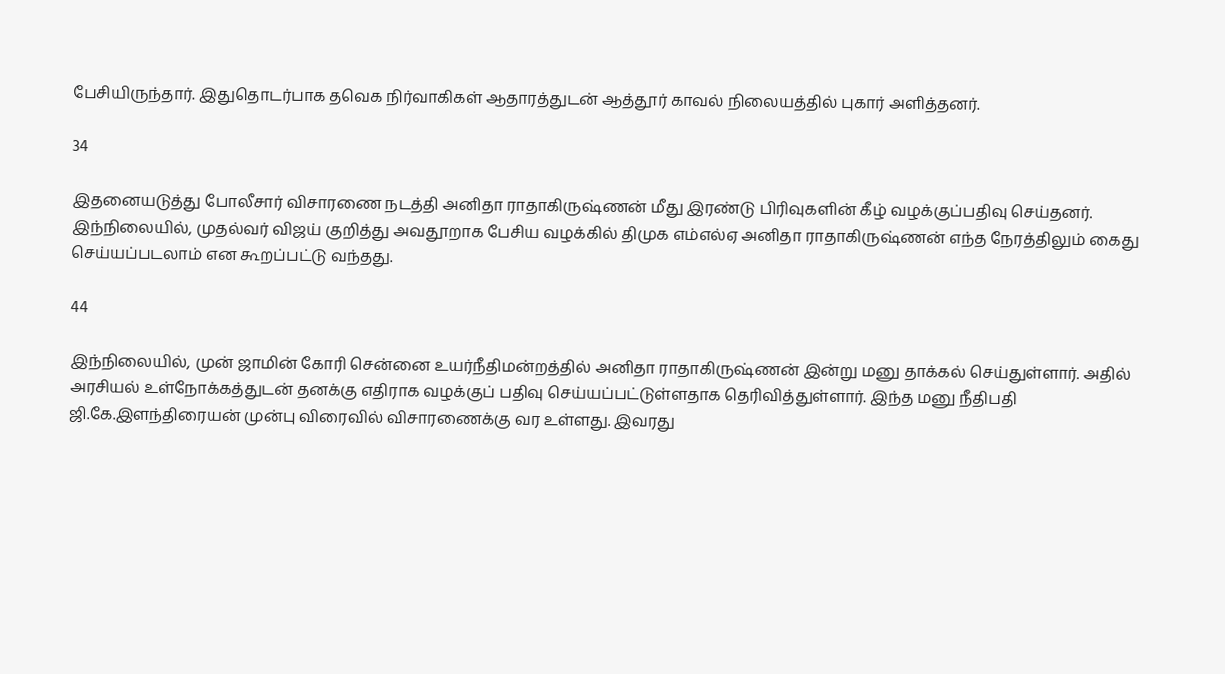பேசியிருந்தார். இதுதொடர்பாக தவெக நிர்வாகிகள் ஆதாரத்துடன் ஆத்தூர் காவல் நிலையத்தில் புகார் அளித்தனர்.

34

இதனையடுத்து போலீசார் விசாரணை நடத்தி அனிதா ராதாகிருஷ்ணன் மீது இரண்டு பிரிவுகளின் கீழ் வழக்குப்பதிவு செய்தனர். இந்நிலையில், முதல்வர் விஜய் குறித்து அவதூறாக பேசிய வழக்கில் திமுக எம்எல்ஏ அனிதா ராதாகிருஷ்ணன் எந்த நேரத்திலும் கைது செய்யப்படலாம் என கூறப்பட்டு வந்தது.

44

இந்நிலையில், முன் ஜாமின் கோரி சென்னை உயர்நீதிமன்றத்தில் அனிதா ராதாகிருஷ்ணன் இன்று மனு தாக்கல் செய்துள்ளார். அதில் அரசியல் உள்நோக்கத்துடன் தனக்கு எதிராக வழக்குப் பதிவு செய்யப்பட்டுள்ளதாக தெரிவித்துள்ளார். இந்த மனு நீதிபதி ஜி.கே.இளந்திரையன் முன்பு விரைவில் விசாரணைக்கு வர உள்ளது. இவரது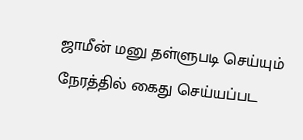ஜாமீன் மனு தள்ளுபடி செய்யும் நேரத்தில் கைது செய்யப்பட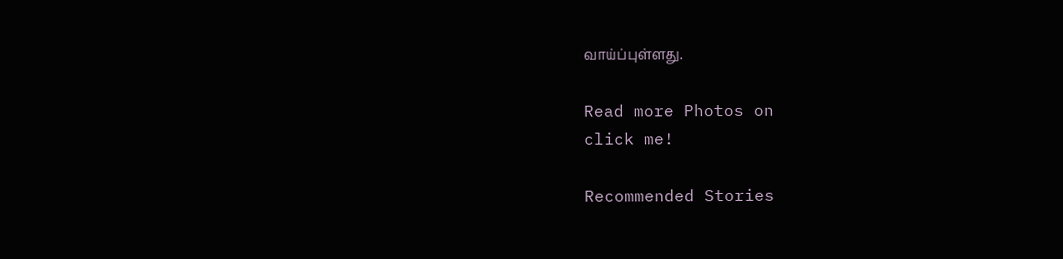வாய்ப்புள்ளது.

Read more Photos on
click me!

Recommended Stories